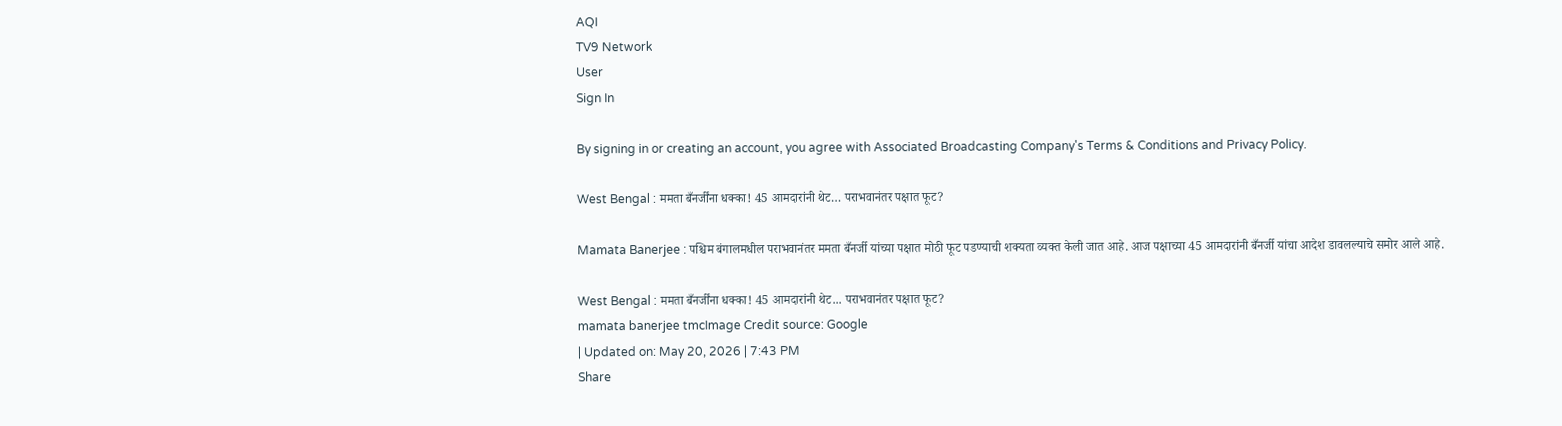AQI
TV9 Network
User
Sign In

By signing in or creating an account, you agree with Associated Broadcasting Company's Terms & Conditions and Privacy Policy.

West Bengal : ममता बँनर्जींना धक्का! 45 आमदारांनी थेट… पराभवानंतर पक्षात फूट?

Mamata Banerjee : पश्चिम बंगालमधील पराभवानंतर ममता बँनर्जी यांच्या पक्षात मोठी फूट पडण्याची शक्यता व्यक्त केली जात आहे. आज पक्षाच्या 45 आमदारांनी बँनर्जी यांचा आदेश डावलल्याचे समोर आले आहे.

West Bengal : ममता बँनर्जींना धक्का! 45 आमदारांनी थेट... पराभवानंतर पक्षात फूट?
mamata banerjee tmcImage Credit source: Google
| Updated on: May 20, 2026 | 7:43 PM
Share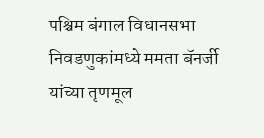पश्चिम बंगाल विधानसभा निवडणुकांमध्ये ममता बॅनर्जी यांच्या तृणमूल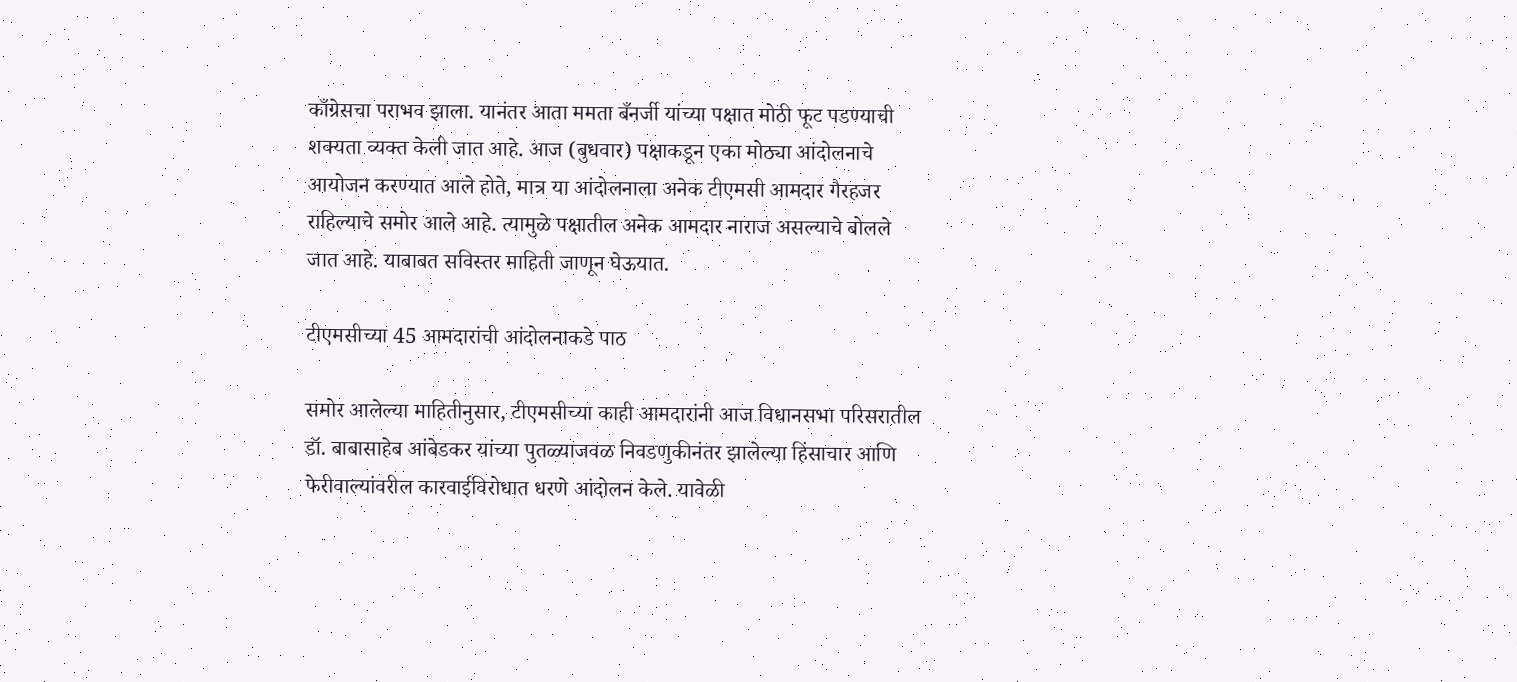काँग्रेसचा पराभव झाला. यानंतर आता ममता बँनर्जी यांच्या पक्षात मोठी फूट पडण्याची शक्यता व्यक्त केली जात आहे. आज (बुधवार) पक्षाकडून एका मोठ्या आंदोलनाचे आयोजन करण्यात आले होते, मात्र या आंदोलनाला अनेक टीएमसी आमदार गैरहजर राहिल्याचे समोर आले आहे. त्यामुळे पक्षातील अनेक आमदार नाराज असल्याचे बोलले जात आहे. याबाबत सविस्तर माहिती जाणून घेऊयात.

टीएमसीच्या 45 आमदारांची आंदोलनाकडे पाठ

समोर आलेल्या माहितीनुसार, टीएमसीच्या काही आमदारांनी आज विधानसभा परिसरातील डॉ. बाबासाहेब आंबेडकर यांच्या पुतळ्याजवळ निवडणुकीनंतर झालेल्या हिंसाचार आणि फेरीवाल्यांवरील कारवाईविरोधात धरणे आंदोलन केले. यावेळी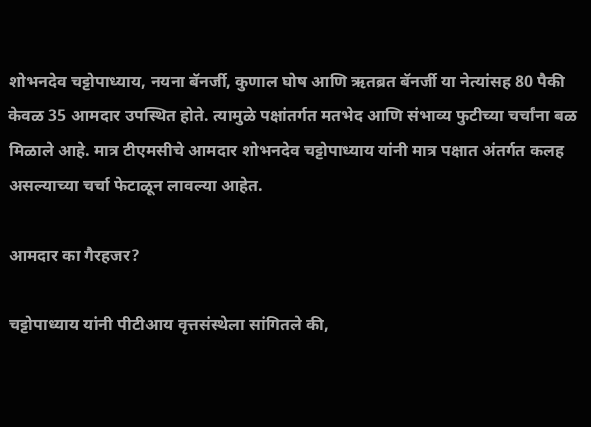शोभनदेव चट्टोपाध्याय, नयना बॅनर्जी, कुणाल घोष आणि ऋतब्रत बॅनर्जी या नेत्यांसह 80 पैकी केवळ 35 आमदार उपस्थित होते. त्यामुळे पक्षांतर्गत मतभेद आणि संभाव्य फुटीच्या चर्चांना बळ मिळाले आहे. मात्र टीएमसीचे आमदार शोभनदेव चट्टोपाध्याय यांनी मात्र पक्षात अंतर्गत कलह असल्याच्या चर्चा फेटाळून लावल्या आहेत.

आमदार का गैरहजर?

चट्टोपाध्याय यांनी पीटीआय वृत्तसंस्थेला सांगितले की,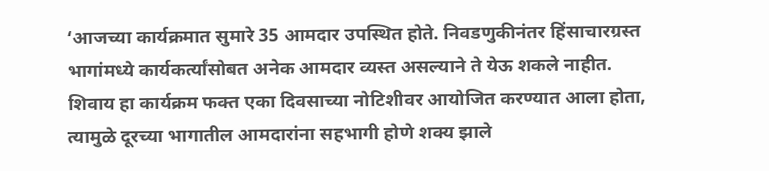‘आजच्या कार्यक्रमात सुमारे 35 आमदार उपस्थित होते. निवडणुकीनंतर हिंसाचारग्रस्त भागांमध्ये कार्यकर्त्यांसोबत अनेक आमदार व्यस्त असल्याने ते येऊ शकले नाहीत. शिवाय हा कार्यक्रम फक्त एका दिवसाच्या नोटिशीवर आयोजित करण्यात आला होता, त्यामुळे दूरच्या भागातील आमदारांना सहभागी होणे शक्य झाले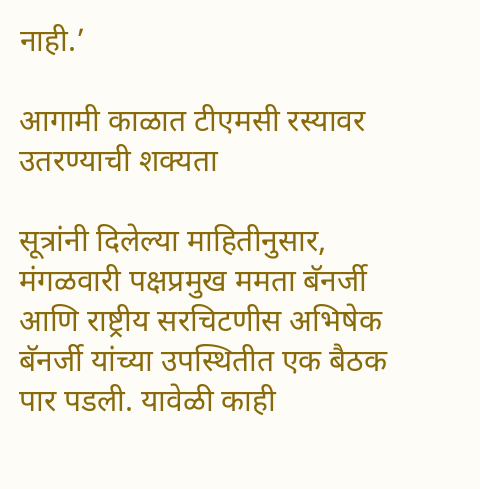नाही.’

आगामी काळात टीएमसी रस्यावर उतरण्याची शक्यता

सूत्रांनी दिलेल्या माहितीनुसार, मंगळवारी पक्षप्रमुख ममता बॅनर्जी आणि राष्ट्रीय सरचिटणीस अभिषेक बॅनर्जी यांच्या उपस्थितीत एक बैठक पार पडली. यावेळी काही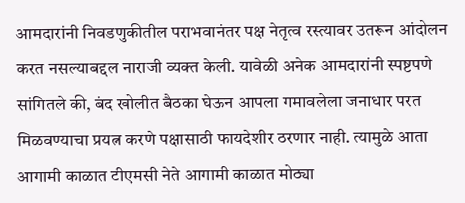आमदारांनी निवडणुकीतील पराभवानंतर पक्ष नेतृत्व रस्त्यावर उतरून आंदोलन करत नसल्याबद्दल नाराजी व्यक्त केली. यावेळी अनेक आमदारांनी स्पष्टपणे सांगितले की, बंद खोलीत बैठका घेऊन आपला गमावलेला जनाधार परत मिळवण्याचा प्रयत्न करणे पक्षासाठी फायदेशीर ठरणार नाही. त्यामुळे आता आगामी काळात टीएमसी नेते आगामी काळात मोठ्या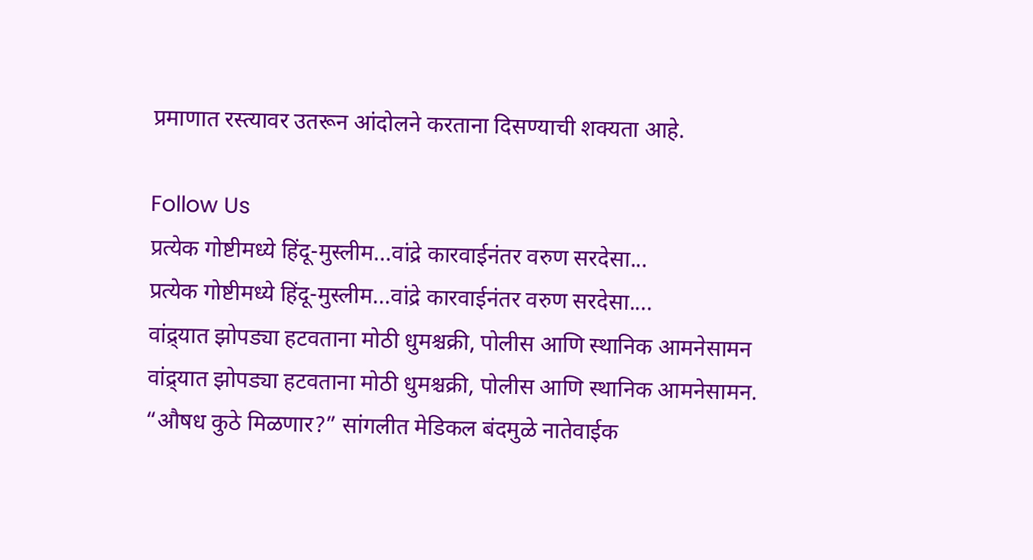प्रमाणात रस्त्यावर उतरून आंदोलने करताना दिसण्याची शक्यता आहे.

Follow Us
प्रत्येक गोष्टीमध्ये हिंदू-मुस्लीम...वांद्रे कारवाईनंतर वरुण सरदेसा...
प्रत्येक गोष्टीमध्ये हिंदू-मुस्लीम...वांद्रे कारवाईनंतर वरुण सरदेसा....
वांद्र्यात झोपड्या हटवताना मोठी धुमश्चक्री, पोलीस आणि स्थानिक आमनेसामन
वांद्र्यात झोपड्या हटवताना मोठी धुमश्चक्री, पोलीस आणि स्थानिक आमनेसामन.
“औषध कुठे मिळणार?” सांगलीत मेडिकल बंदमुळे नातेवाईक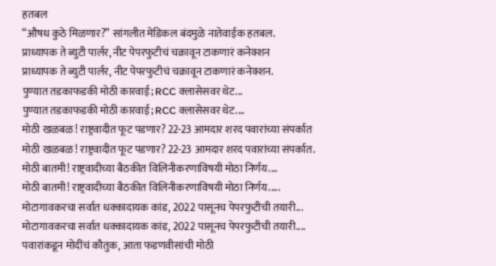हतबल
“औषध कुठे मिळणार?” सांगलीत मेडिकल बंदमुळे नातेवाईक हतबल.
प्राध्यापक ते ब्युटी पार्लर, नीट पेपरफुटीचं चक्रावून टाकणारं कनेक्शन
प्राध्यापक ते ब्युटी पार्लर, नीट पेपरफुटीचं चक्रावून टाकणारं कनेक्शन.
पुण्यात तडकाफडकी मोठी कारवाई; RCC क्लासेसवर थेट...
पुण्यात तडकाफडकी मोठी कारवाई; RCC क्लासेसवर थेट....
मोठी खळबळ! राष्ट्रवादीत फूट पडणार? 22-23 आमदार शरद पवारांच्या संपर्कात
मोठी खळबळ! राष्ट्रवादीत फूट पडणार? 22-23 आमदार शरद पवारांच्या संपर्कात.
मोठी बातमी! राष्ट्रवादीच्या बैठकीत विलिनीकरणाविषयी मोठा निर्णय....
मोठी बातमी! राष्ट्रवादीच्या बैठकीत विलिनीकरणाविषयी मोठा निर्णय.....
मोटागावकरचा सर्वात धक्कादायक कांड, 2022 पासूनच पेपरफुटीची तयारी...
मोटागावकरचा सर्वात धक्कादायक कांड, 2022 पासूनच पेपरफुटीची तयारी....
पवारांकडून मोदींचं कौतुक, आता फडणवीसांची मोठी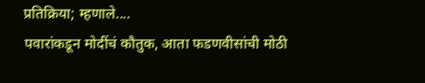प्रतिक्रिया; म्हणाले....
पवारांकडून मोदींचं कौतुक, आता फडणवीसांची मोठी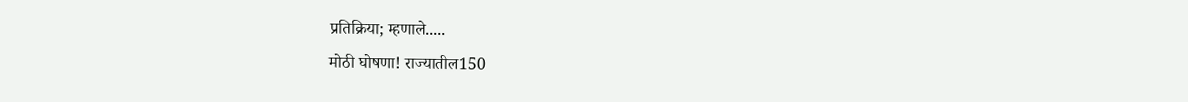प्रतिक्रिया; म्हणाले.....
मोठी घोषणा! राज्यातील150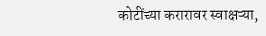कोटींच्या करारावर स्वाक्षऱ्या,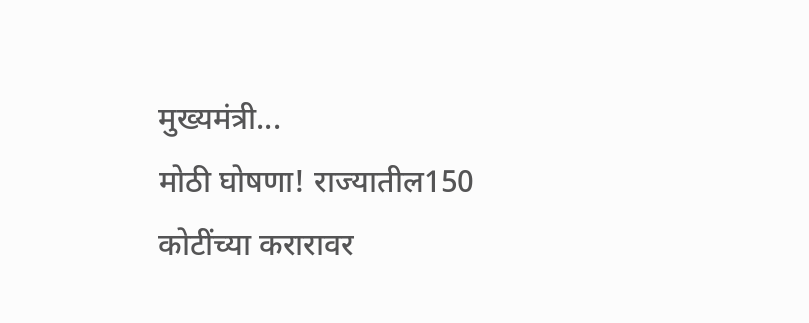मुख्यमंत्री...
मोठी घोषणा! राज्यातील150 कोटींच्या करारावर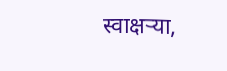स्वाक्षऱ्या,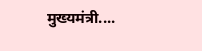मुख्यमंत्री....